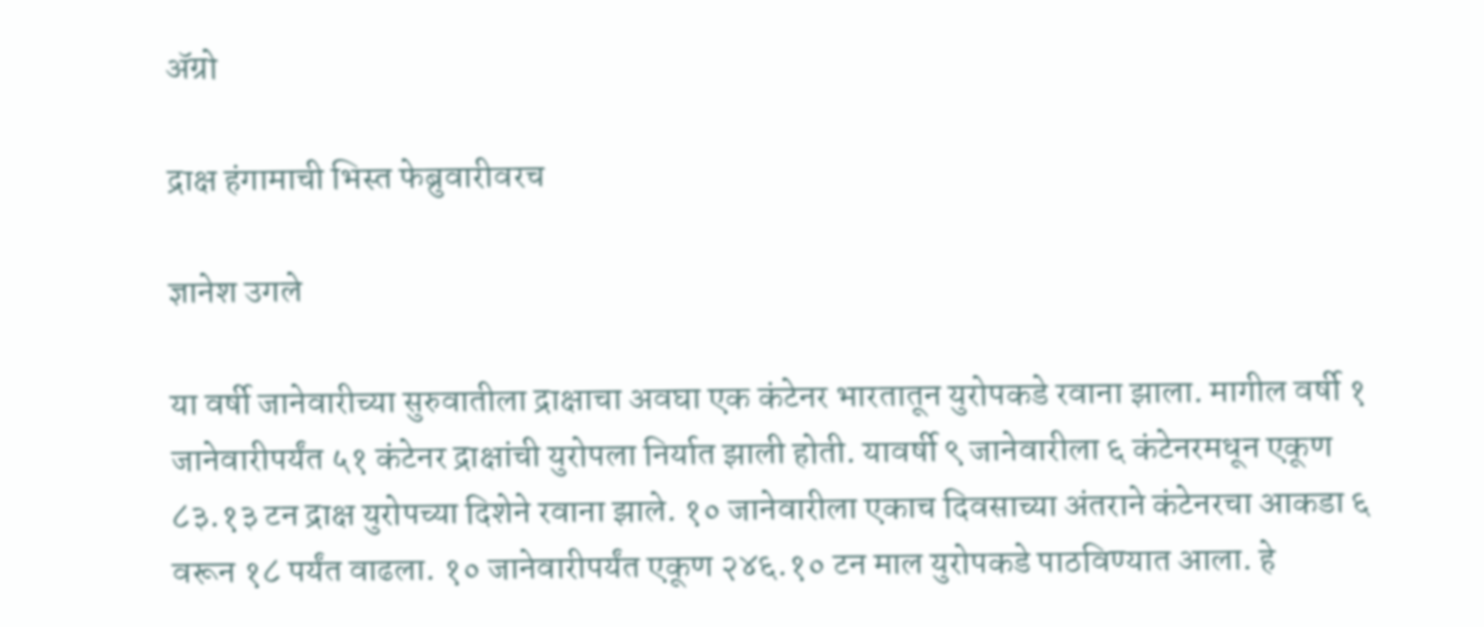अ‍ॅग्रो

द्राक्ष हंगामाची भिस्त फेब्रुवारीवरच

ज्ञानेश उगले

या वर्षी जानेवारीच्या सुरुवातीला द्राक्षाचा अवघा एक कंटेनर भारतातून युरोपकडे रवाना झाला. मागील वर्षी १ जानेवारीपर्यंत ५१ कंटेनर द्राक्षांची युरोपला निर्यात झाली होती. यावर्षी ९ जानेवारीला ६ कंटेनरमधून एकूण ८३.१३ टन द्राक्ष युरोपच्या दिशेने रवाना झाले. १० जानेवारीला एकाच दिवसाच्या अंतराने कंटेनरचा आकडा ६ वरून १८ पर्यंत वाढला. १० जानेवारीपर्यंत एकूण २४६.१० टन माल युरोपकडे पाठविण्यात आला. हे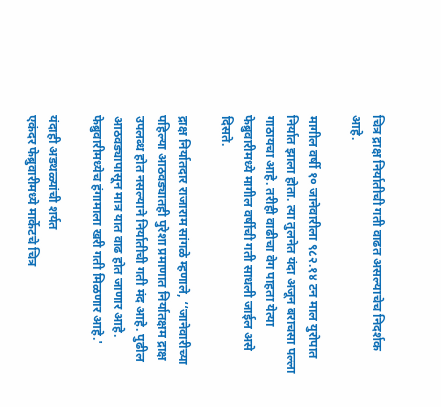चित्र द्राक्ष निर्यातीची गती वाढत असल्याचेच निदर्शक आहे.

मागील वर्षी १० जानेवारीला ९८२.१४ टन माल युरोपात निर्यात झाला होता. त्या तुलनेत यंदा अजून बराचसा पल्ला गाठायचा आहे. तरीही वाढीचा वेग पाहता येत्या फेब्रुवारीमध्ये मागील वर्षीची गती साधली जाईल असे दिसते.

द्राक्ष निर्यातदार राजाराम सांगळे म्हणाले, ‘‘जानेवारीच्या पहिल्या आठवड्यातही पुरेशा प्रमाणात निर्यातक्षम द्राक्ष उपलब्ध होत नसल्याने निर्यातीची गती मंद आहे. पुढील आठवड्यापासून मात्र यात वाढ होत जाणार आहे. फेब्रुवारीमध्येच हंगामाला खरी गती मिळणार आहे.'

यंदाही अडथळ्यांची शर्यत
एकंदर फेब्रुवारीमध्ये मार्केटचे चित्र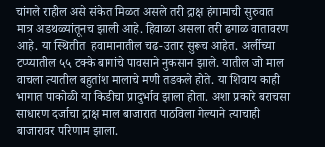चांगले राहील असे संकेत मिळत असले तरी द्राक्ष हंगामाची सुरुवात मात्र अडथळ्यांतूनच झाली आहे. हिवाळा असला तरी ढगाळ वातावरण आहे. या स्थितीत  हवामानातील चढ-उतार सुरूच आहेत. अर्लीच्या टप्प्यातील ५५ टक्के बागांचे पावसाने नुकसान झाले. यातील जो माल वाचला त्यातील बहुतांश मालाचे मणी तडकले होते. या शिवाय काही भागात पाकोळी या किडीचा प्रादुर्भाव झाला होता. अशा प्रकारे बराचसा साधारण दर्जाचा द्राक्ष माल बाजारात पाठविला गेल्याने त्याचाही बाजारावर परिणाम झाला.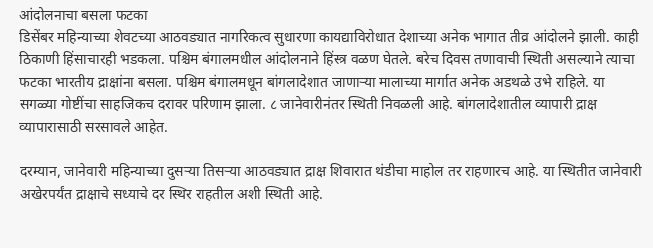आंदोलनाचा बसला फटका
डिसेंबर महिन्याच्या शेवटच्या आठवड्यात नागरिकत्व सुधारणा कायद्याविरोधात देशाच्या अनेक भागात तीव्र आंदोलने झाली. काही ठिकाणी हिंसाचारही भडकला. पश्चिम बंगालमधील आंदोलनाने हिंस्त्र वळण घेतले. बरेच दिवस तणावाची स्थिती असल्याने त्याचा फटका भारतीय द्राक्षांना बसला. पश्चिम बंगालमधून बांगलादेशात जाणाऱ्या मालाच्या मार्गात अनेक अडथळे उभे राहिले. या सगळ्या गोष्टींचा साहजिकच दरावर परिणाम झाला. ८ जानेवारीनंतर स्थिती निवळली आहे. बांगलादेशातील व्यापारी द्राक्ष व्यापारासाठी सरसावले आहेत.

दरम्यान, जानेवारी महिन्याच्या दुसऱ्या तिसऱ्या आठवड्यात द्राक्ष शिवारात थंडीचा माहोल तर राहणारच आहे. या स्थितीत जानेवारी अखेरपर्यंत द्राक्षाचे सध्याचे दर स्थिर राहतील अशी स्थिती आहे.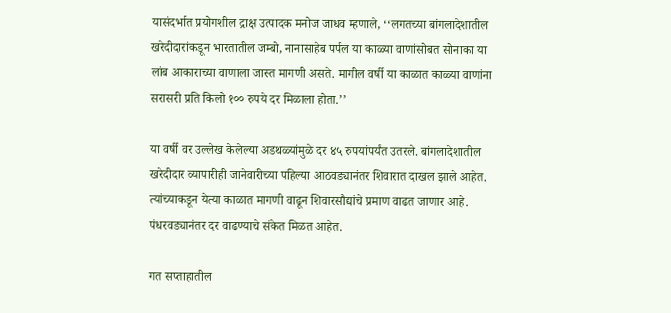यासंदर्भात प्रयोगशील द्राक्ष उत्पादक मनोज जाधव म्हणाले, ‘‘लगतच्या बांगलादेशातील खरेदीदारांकडून भारतातील जम्बो, नानासाहेब पर्पल या काळ्या वाणांसोबत सोनाका या लांब आकाराच्या वाणाला जास्त मागणी असते. मागील वर्षी या काळात काळ्या वाणांना सरासरी प्रति किलो १०० रुपये दर मिळाला होता.’’

या वर्षी वर उल्लेख केलेल्या अडथळ्यांमुळे दर ४५ रुपयांपर्यंत उतरले. बांगलादेशातील खरेदीदार व्यापारीही जानेवारीच्या पहिल्या आठवड्यानंतर शिवारात दाखल झाले आहेत. त्यांच्याकडून येत्या काळात मागणी वाढून शिवारसौद्यांचे प्रमाण वाढत जाणार आहे. पंधरवड्यानंतर दर वाढण्याचे संकेत मिळत आहेत.

गत सप्ताहातील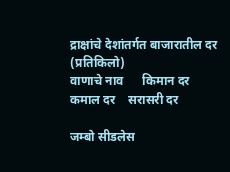द्राक्षांचे देशांतर्गत बाजारातील दर
(प्रतिकिलो)
वाणाचे नाव      किमान दर     कमाल दर    सरासरी दर

जम्बो सीडलेस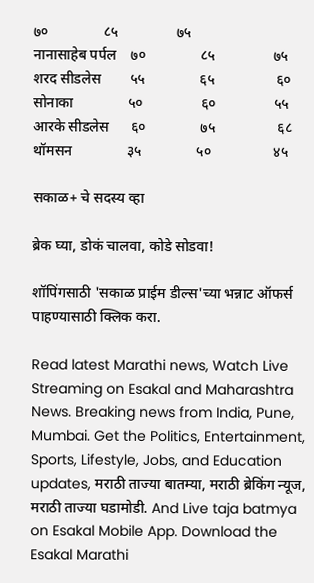७०               ८५                ७५
नानासाहेब पर्पल    ७०               ८५                ७५
शरद सीडलेस        ५५               ६५                 ६०
सोनाका               ५०                ६०                ५५
आरके सीडलेस      ६०               ७५                 ६८
थॉमसन               ३५               ५०                 ४५

सकाळ+ चे सदस्य व्हा

ब्रेक घ्या, डोकं चालवा, कोडे सोडवा!

शॉपिंगसाठी 'सकाळ प्राईम डील्स'च्या भन्नाट ऑफर्स पाहण्यासाठी क्लिक करा.

Read latest Marathi news, Watch Live Streaming on Esakal and Maharashtra News. Breaking news from India, Pune, Mumbai. Get the Politics, Entertainment, Sports, Lifestyle, Jobs, and Education updates, मराठी ताज्या बातम्या, मराठी ब्रेकिंग न्यूज, मराठी ताज्या घडामोडी. And Live taja batmya on Esakal Mobile App. Download the Esakal Marathi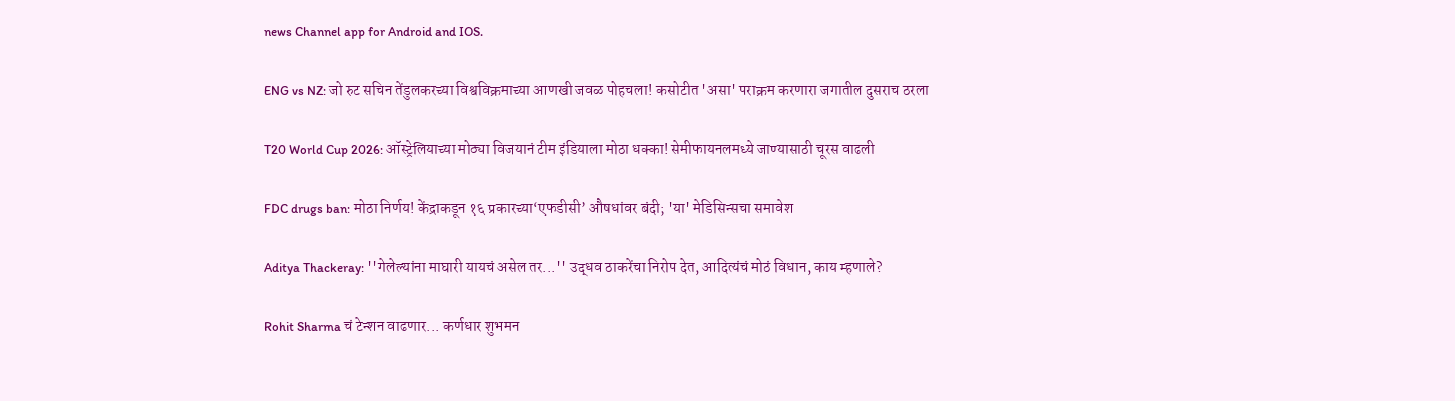news Channel app for Android and IOS.

ENG vs NZ: जो रुट सचिन तेंडुलकरच्या विश्वविक्रमाच्या आणखी जवळ पोहचला! कसोटीत 'असा' पराक्रम करणारा जगातील दुसराच ठरला

T20 World Cup 2026: ऑस्ट्रेलियाच्या मोठ्या विजयानं टीम इंडियाला मोठा धक्का! सेमीफायनलमध्ये जाण्यासाठी चूरस वाढली

FDC drugs ban: मोठा निर्णय! केंद्राकडून १६ प्रकारच्या‘एफडीसी’ औषधांवर बंदी; 'या' मेडिसिन्सचा समावेश

Aditya Thackeray: ''गेलेल्यांना माघारी यायचं असेल तर...'' उद्धव ठाकरेंचा निरोप देत, आदित्यंचं मोठं विधान, काय म्हणाले?

Rohit Sharma चं टेन्शन वाढणार... कर्णधार शुभमन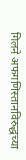गिलने अफगणिस्तानविरुद्धच्या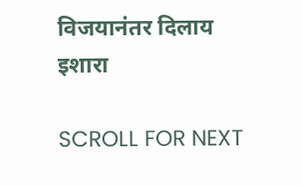विजयानंतर दिलाय इशारा

SCROLL FOR NEXT